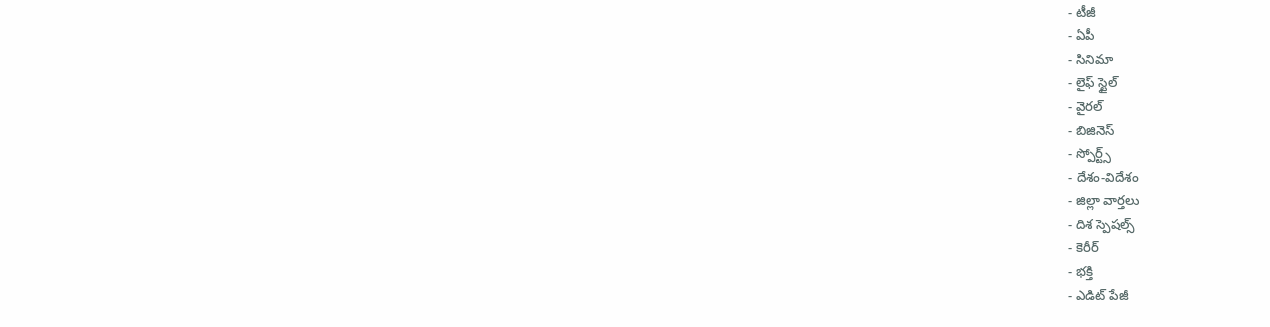- టీజీ
- ఏపీ
- సినిమా
- లైఫ్ స్టైల్
- వైరల్
- బిజినెస్
- స్పోర్ట్స్
- దేశం-విదేశం
- జిల్లా వార్తలు
- దిశ స్పెషల్స్
- కెరీర్
- భక్తి
- ఎడిట్ పేజీ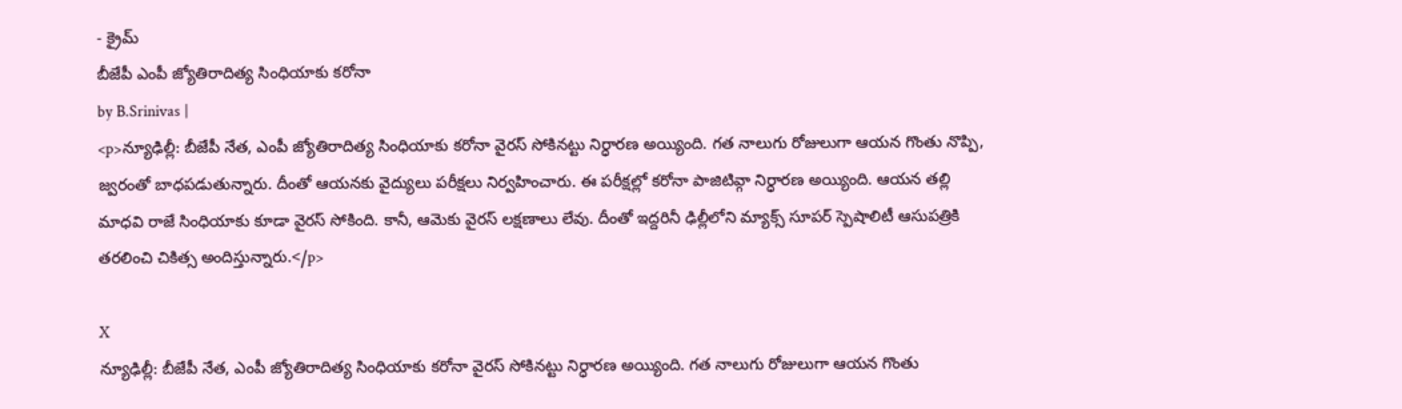- క్రైమ్
బీజేపీ ఎంపీ జ్యోతిరాదిత్య సింధియాకు కరోనా
by B.Srinivas |
<p>న్యూఢిల్లీ: బీజేపీ నేత, ఎంపీ జ్యోతిరాదిత్య సింధియాకు కరోనా వైరస్ సోకినట్టు నిర్ధారణ అయ్యింది. గత నాలుగు రోజులుగా ఆయన గొంతు నొప్పి, జ్వరంతో బాధపడుతున్నారు. దీంతో ఆయనకు వైద్యులు పరీక్షలు నిర్వహించారు. ఈ పరీక్షల్లో కరోనా పాజిటివ్గా నిర్ధారణ అయ్యింది. ఆయన తల్లి మాధవి రాజే సింధియాకు కూడా వైరస్ సోకింది. కానీ, ఆమెకు వైరస్ లక్షణాలు లేవు. దీంతో ఇద్దరినీ ఢిల్లీలోని మ్యాక్స్ సూపర్ స్పెషాలిటీ ఆసుపత్రికి తరలించి చికిత్స అందిస్తున్నారు.</p>

X
న్యూఢిల్లీ: బీజేపీ నేత, ఎంపీ జ్యోతిరాదిత్య సింధియాకు కరోనా వైరస్ సోకినట్టు నిర్ధారణ అయ్యింది. గత నాలుగు రోజులుగా ఆయన గొంతు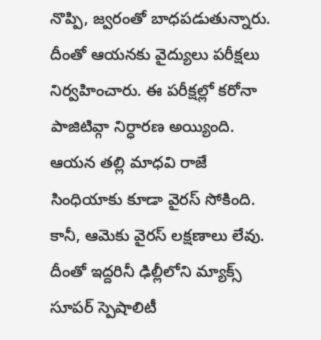నొప్పి, జ్వరంతో బాధపడుతున్నారు. దీంతో ఆయనకు వైద్యులు పరీక్షలు నిర్వహించారు. ఈ పరీక్షల్లో కరోనా పాజిటివ్గా నిర్ధారణ అయ్యింది. ఆయన తల్లి మాధవి రాజే సింధియాకు కూడా వైరస్ సోకింది. కానీ, ఆమెకు వైరస్ లక్షణాలు లేవు. దీంతో ఇద్దరినీ ఢిల్లీలోని మ్యాక్స్ సూపర్ స్పెషాలిటీ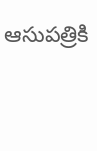ఆసుపత్రికి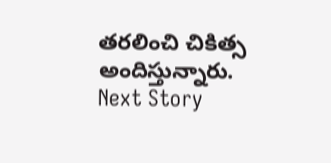తరలించి చికిత్స అందిస్తున్నారు.
Next Story